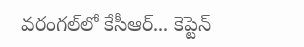వ‌రంగ‌ల్‌లో కేసీఆర్‌... కెప్టెన్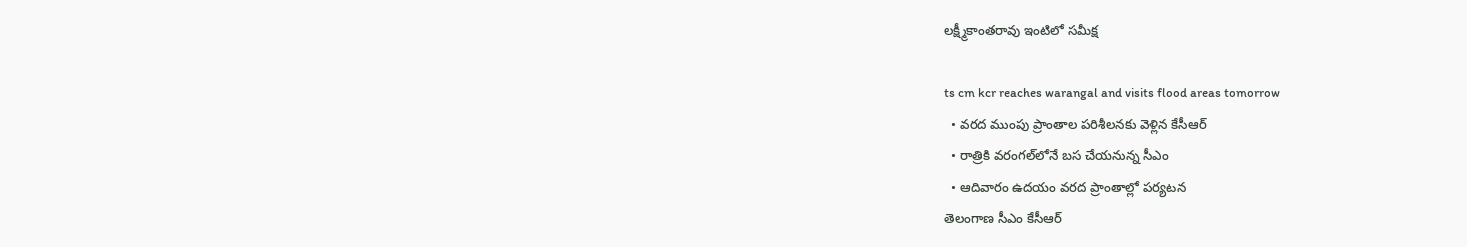ల‌క్ష్మీకాంత‌రావు ఇంటిలో స‌మీక్ష‌

ts cm kcr reaches warangal and visits flood areas tomorrow
  • వ‌ర‌ద ముంపు ప్రాంతాల ప‌రిశీల‌న‌కు వెళ్లిన కేసీఆర్‌
  • రాత్రికి వ‌రంగ‌ల్‌లోనే బ‌స చేయ‌నున్న సీఎం
  • ఆదివారం ఉద‌యం వ‌ర‌ద ప్రాంతాల్లో ప‌ర్య‌ట‌న‌
తెలంగాణ సీఎం కేసీఆర్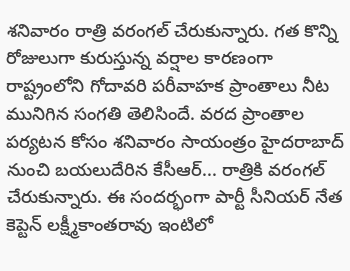శనివారం రాత్రి వ‌రంగ‌ల్ చేరుకున్నారు. గ‌త కొన్ని రోజులుగా కురుస్తున్న వ‌ర్షాల కార‌ణంగా రాష్ట్రంలోని గోదావ‌రి ప‌రీవాహ‌క ప్రాంతాలు నీట మునిగిన సంగ‌తి తెలిసిందే. వ‌ర‌ద ప్రాంతాల ప‌ర్య‌ట‌న కోసం శ‌నివారం సాయంత్రం హైద‌రాబాద్ నుంచి బ‌య‌లుదేరిన కేసీఆర్‌... రాత్రికి వ‌రంగ‌ల్ చేరుకున్నారు. ఈ సంద‌ర్భంగా పార్టీ సీనియ‌ర్ నేత కెప్టెన్ ల‌క్ష్మీకాంత‌రావు ఇంటిలో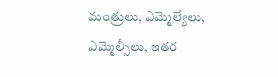మంత్రులు, ఎమ్మెల్యేలు, ఎమ్మెల్సీలు, ఇతర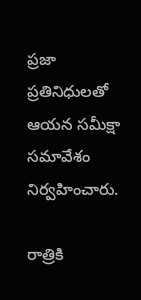ప్ర‌జా ప్ర‌తినిధుల‌తో ఆయ‌న స‌మీక్షా స‌మావేశం నిర్వ‌హించారు.

రాత్రికి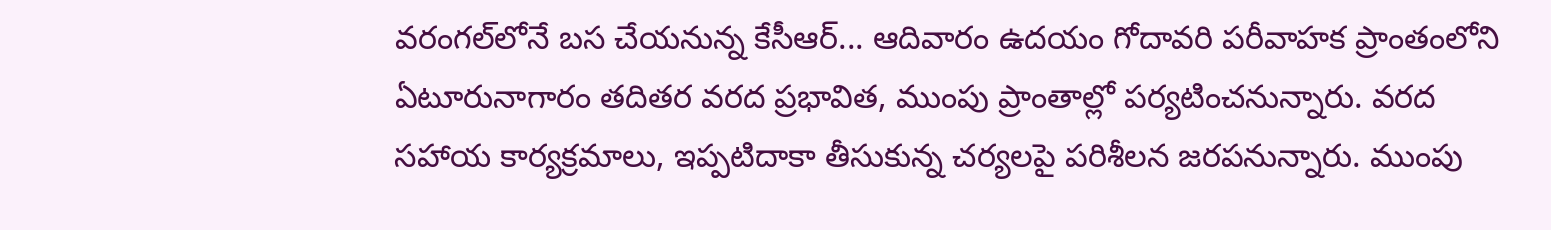వ‌రంగ‌ల్‌లోనే బ‌స చేయ‌నున్న కేసీఆర్‌... ఆదివారం ఉద‌యం గోదావరి పరీవాహక ప్రాంతంలోని ఏటూరునాగారం తదితర వరద ప్రభావిత, ముంపు ప్రాంతాల్లో ప‌ర్య‌టించ‌నున్నారు. వ‌ర‌ద‌ సహాయ కార్యక్రమాలు, ఇప్ప‌టిదాకా తీసుకున్న‌ చర్యలపై ప‌రిశీల‌న జ‌ర‌ప‌నున్నారు. ముంపు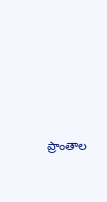ప్రాంతాల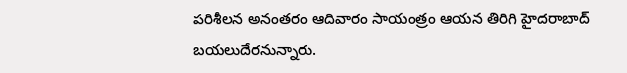ప‌రిశీల‌న అనంత‌రం ఆదివారం సాయంత్రం ఆయ‌న తిరిగి హైద‌రాబాద్ బ‌య‌లుదేర‌నున్నారు.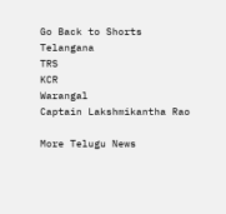Go Back to Shorts
Telangana
TRS
KCR
Warangal
Captain Lakshmikantha Rao

More Telugu News